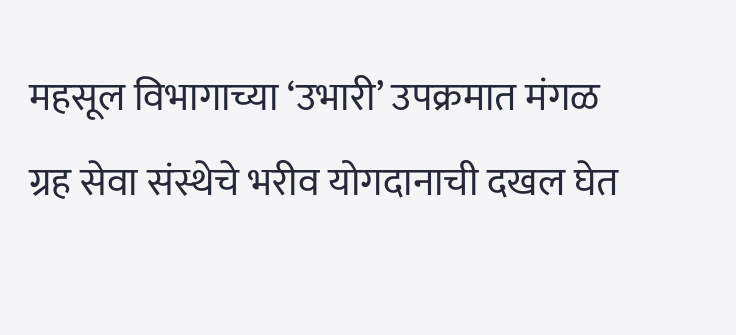महसूल विभागाच्या ‘उभारी’ उपक्रमात मंगळ ग्रह सेवा संस्थेचे भरीव योगदानाची दखल घेत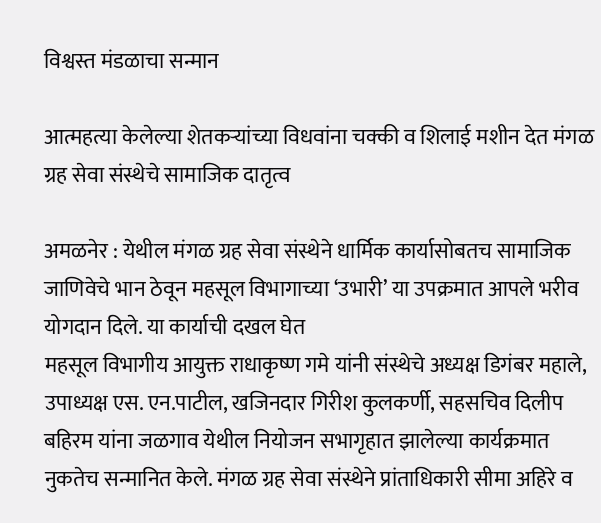विश्वस्त मंडळाचा सन्मान

आत्महत्या केलेल्या शेतकऱ्यांच्या विधवांना चक्की व शिलाई मशीन देत मंगळ ग्रह सेवा संस्थेचे सामाजिक दातृत्व

अमळनेर : येथील मंगळ ग्रह सेवा संस्थेने धार्मिक कार्यासोबतच सामाजिक जाणिवेचे भान ठेवून महसूल विभागाच्या ‘उभारी’ या उपक्रमात आपले भरीव योगदान दिले. या कार्याची दखल घेत
महसूल विभागीय आयुक्त राधाकृष्ण गमे यांनी संस्थेचे अध्यक्ष डिगंबर महाले, उपाध्यक्ष एस. एन.पाटील, खजिनदार गिरीश कुलकर्णी, सहसचिव दिलीप बहिरम यांना जळगाव येथील नियोजन सभागृहात झालेल्या कार्यक्रमात नुकतेच सन्मानित केले. मंगळ ग्रह सेवा संस्थेने प्रांताधिकारी सीमा अहिरे व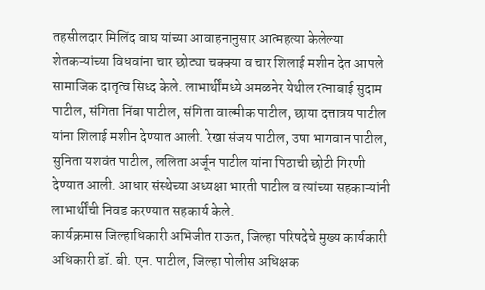तहसीलदार मिलिंद वाघ यांच्या आवाहनानुसार आत्महत्या केलेल्या शेतकऱ्यांच्या विधवांना चार छोट्या चक्क्या व चार शिलाई मशीन देत आपले सामाजिक दातृत्व सिध्द केले. लाभार्थींमध्ये अमळनेर येथील रत्नाबाई सुदाम पाटील, संगिता निंबा पाटील, संगिता वाल्मीक पाटील, छाया दत्तात्रय पाटील यांना शिलाई मशीन देण्यात आली. रेखा संजय पाटील, उषा भागवान पाटील, सुनिता यशवंत पाटील, ललिता अर्जून पाटील यांना पिठाची छोटी गिरणी देण्यात आली. आधार संस्थेच्या अध्यक्षा भारती पाटील व त्यांच्या सहकाऱ्यांनी लाभार्थींची निवड करण्यात सहकार्य केले.
कार्यक्रमास जिल्हाधिकारी अभिजीत राऊत, जिल्हा परिषदेचे मुख्य कार्यकारी अधिकारी डॉ. बी. एन. पाटील, जिल्हा पोलीस अधिक्षक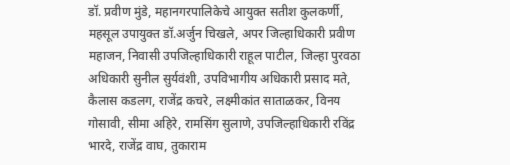डॉ. प्रवीण मुंडे, महानगरपालिकेचे आयुक्त सतीश कुलकर्णी, महसूल उपायुक्त डॉ.अर्जुन चिखले, अपर जिल्हाधिकारी प्रवीण महाजन, निवासी उपजिल्हाधिकारी राहूल पाटील, जिल्हा पुरवठा अधिकारी सुनील सुर्यवंशी, उपविभागीय अधिकारी प्रसाद मते, कैलास कडलग, राजेंद्र कचरे, लक्ष्मीकांत साताळकर, विनय गोसावी, सीमा अहिरे, रामसिंग सुलाणे, उपजिल्हाधिकारी रविंद्र भारदे, राजेंद्र वाघ, तुकाराम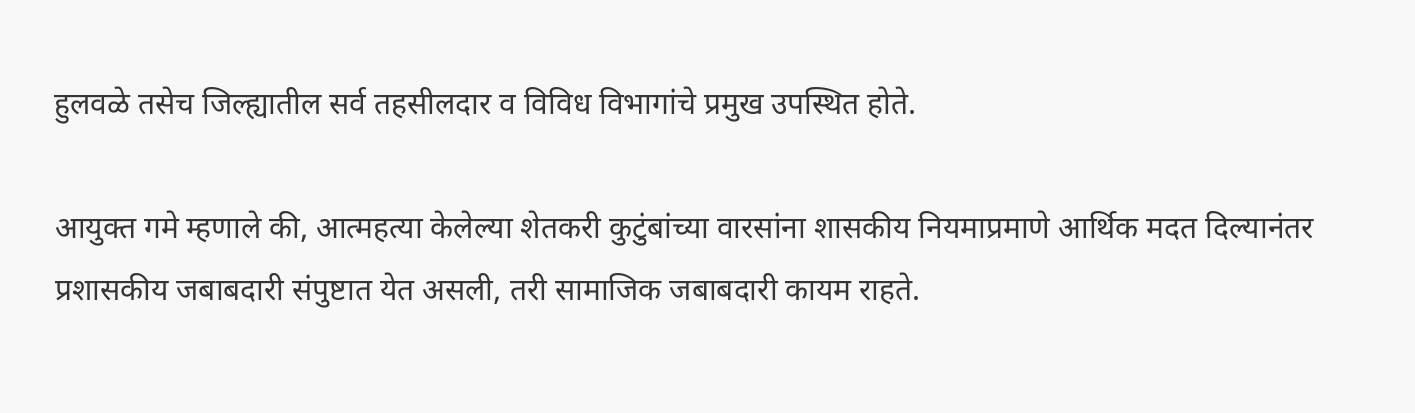हुलवळे तसेच जिल्ह्यातील सर्व तहसीलदार व विविध विभागांचे प्रमुख उपस्थित होते.

आयुक्त गमे म्हणाले की, आत्महत्या केलेल्या शेतकरी कुटुंबांच्या वारसांना शासकीय नियमाप्रमाणे आर्थिक मदत दिल्यानंतर प्रशासकीय जबाबदारी संपुष्टात येत असली, तरी सामाजिक जबाबदारी कायम राहते.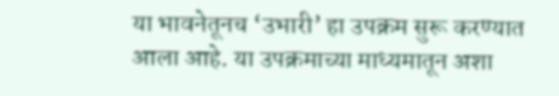या भावनेतूनच ‘उभारी’ हा उपक्रम सुरू करण्यात आला आहे. या उपक्रमाच्या माध्यमातून अशा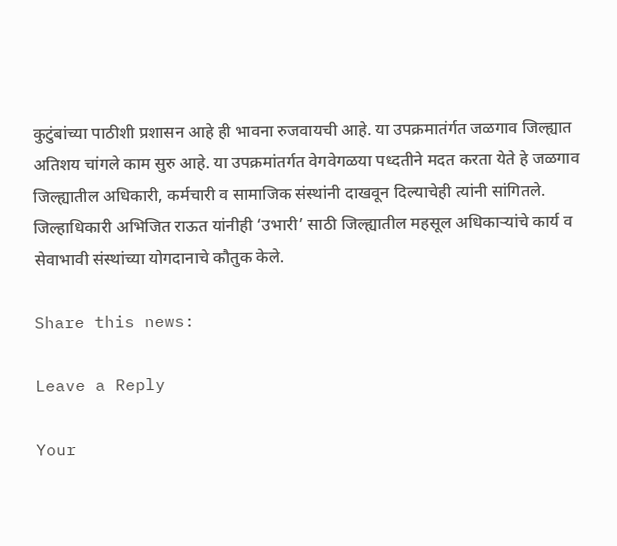कुटुंबांच्या पाठीशी प्रशासन आहे ही भावना रुजवायची आहे. या उपक्रमातंर्गत जळगाव जिल्ह्यात अतिशय चांगले काम सुरु आहे. या उपक्रमांतर्गत वेगवेगळया पध्दतीने मदत करता येते हे जळगाव जिल्ह्यातील अधिकारी, कर्मचारी व सामाजिक संस्थांनी दाखवून दिल्याचेही त्यांनी सांगितले. जिल्हाधिकारी अभिजित राऊत यांनीही ‘उभारी’ साठी जिल्ह्यातील महसूल अधिकाऱ्यांचे कार्य व सेवाभावी संस्थांच्या योगदानाचे कौतुक केले.

Share this news:

Leave a Reply

Your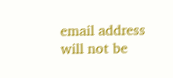email address will not be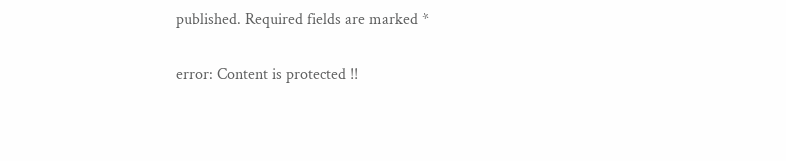published. Required fields are marked *

error: Content is protected !!